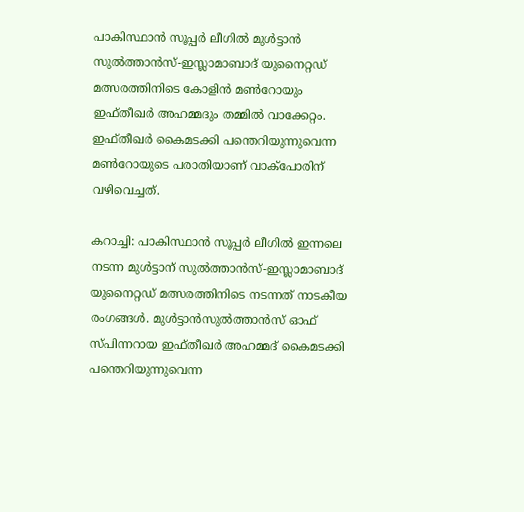പാകിസ്ഥാന്‍ സൂപ്പര്‍ ലീഗില്‍ മുള്‍ട്ടാന്‍ സുല്‍ത്താന്‍സ്-ഇസ്ലാമാബാദ് യുനൈറ്റഡ് മത്സരത്തിനിടെ കോളിന്‍ മണ്‍റോയും ഇഫ്തീഖര്‍ അഹമ്മദും തമ്മില്‍ വാക്കേറ്റം. ഇഫ്തീഖര്‍ കൈമടക്കി പന്തെറിയുന്നുവെന്ന മണ്‍റോയുടെ പരാതിയാണ് വാക്പോരിന് വഴിവെച്ചത്.

കറാച്ചി: പാകിസ്ഥാന്‍ സൂപ്പര്‍ ലീഗില്‍ ഇന്നലെ നടന്ന മുള്‍ട്ടാന് സുല്‍ത്താന്‍സ്-ഇസ്ലാമാബാദ് യുനൈറ്റഡ് മത്സരത്തിനിടെ നടന്നത് നാടകീയ രംഗങ്ങള്‍. മുള്‍ട്ടാന്‍സുല്‍ത്താന്‍സ് ഓഫ് സ്പിന്നറായ ഇഫ്തീഖര്‍ അഹമ്മദ് കൈമടക്കി പന്തെറിയുന്നുവെന്ന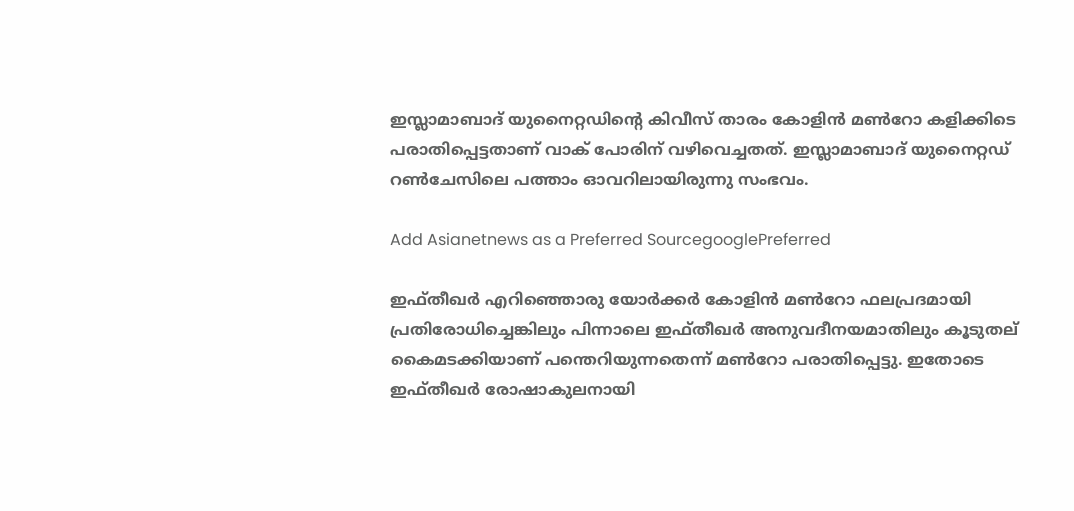ഇസ്ലാമാബാദ് യുനൈറ്റഡിന്‍റെ കിവീസ് താരം കോളിന്‍ മണ്‍റോ കളിക്കിടെ പരാതിപ്പെട്ടതാണ് വാക് പോരിന് വഴിവെച്ചതത്. ഇസ്ലാമാബാദ് യുനൈറ്റഡ് റണ്‍ചേസിലെ പത്താം ഓവറിലായിരുന്നു സംഭവം.

Add Asianetnews as a Preferred SourcegooglePreferred

ഇഫ്തീഖര്‍ എറിഞ്ഞൊരു യോര്‍ക്കര്‍ കോളിന്‍ മണ്‍റോ ഫലപ്രദമായി പ്രതിരോധിച്ചെങ്കിലും പിന്നാലെ ഇഫ്തീഖര്‍ അനുവദീനയമാതിലും കൂടുതല് കൈമടക്കിയാണ് പന്തെറിയുന്നതെന്ന് മണ്‍റോ പരാതിപ്പെട്ടു. ഇതോടെ ഇഫ്തീഖര്‍ രോഷാകുലനായി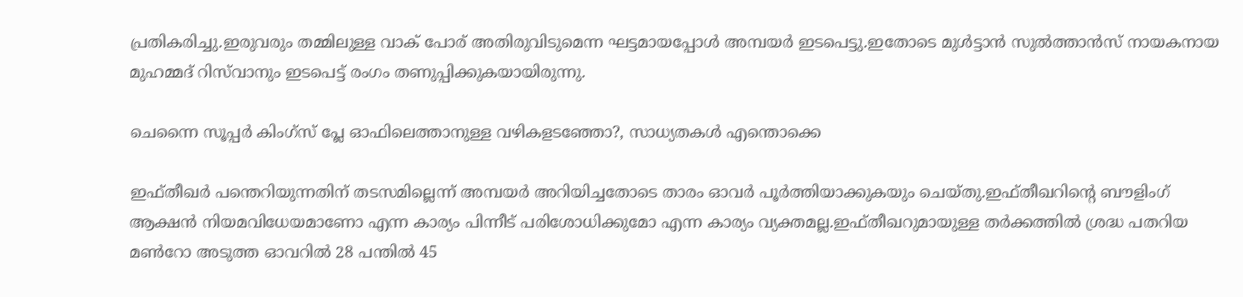പ്രതികരിച്ചു.ഇരുവരും തമ്മിലുള്ള വാക് പോര് അതിരുവിടുമെന്ന ഘട്ടമായപ്പോള്‍ അമ്പയര്‍ ഇടപെട്ടു.ഇതോടെ മുള്‍ട്ടാന്‍ സുല്‍ത്താന്‍സ് നായകനായ മുഹമ്മദ് റിസ്‌വാനും ഇടപെട്ട് രംഗം തണുപ്പിക്കുകയായിരുന്നു.

ചെന്നൈ സൂപ്പര്‍ കിംഗ്സ് പ്ലേ ഓഫിലെത്താനുള്ള വഴികളടഞ്ഞോ?, സാധ്യതകള്‍ എന്തൊക്കെ

ഇഫ്തീഖര്‍ പന്തെറിയുന്നതിന് തടസമില്ലെന്ന് അമ്പയര്‍ അറിയിച്ചതോടെ താരം ഓവര്‍ പൂര്‍ത്തിയാക്കുകയും ചെയ്തു.ഇഫ്തീഖറിന്‍റെ ബൗളിംഗ് ആക്ഷന്‍ നിയമവിധേയമാണോ എന്ന കാര്യം പിന്നീട് പരിശോധിക്കുമോ എന്ന കാര്യം വ്യക്തമല്ല.ഇഫ്തീഖറുമായുള്ള തര്‍ക്കത്തില്‍ ശ്രദ്ധ പതറിയ മണ്‍റോ അടുത്ത ഓവറില്‍ 28 പന്തില്‍ 45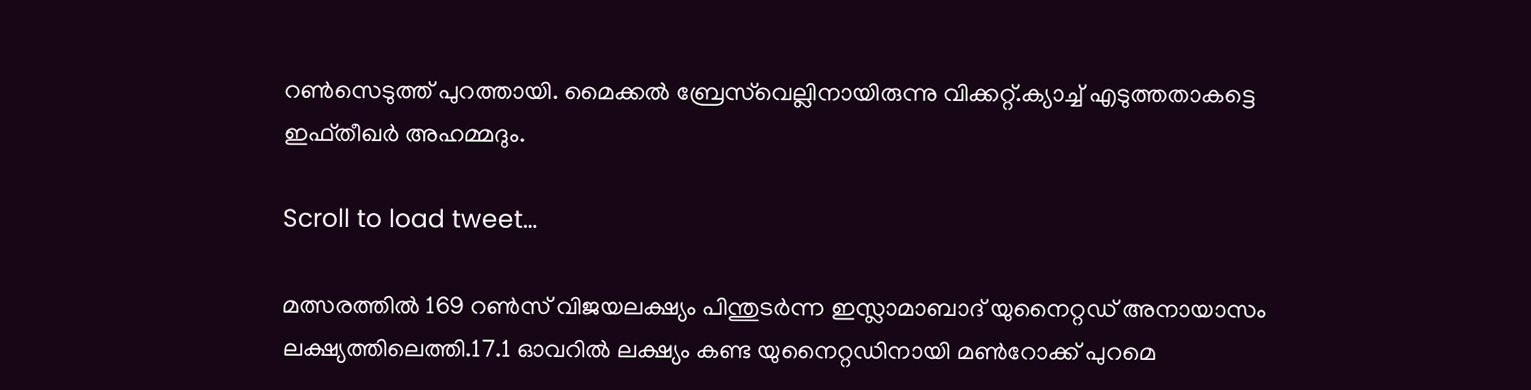റണ്‍സെടുത്ത് പുറത്തായി. മൈക്കൽ ബ്രേസ്‌വെല്ലിനായിരുന്നു വിക്കറ്റ്.ക്യാച്ച് എടുത്തതാകട്ടെ ഇഫ്തീഖര്‍ അഹമ്മദും.

Scroll to load tweet…

മത്സരത്തില്‍ 169 റണ്‍സ് വിജയലക്ഷ്യം പിന്തുടര്‍ന്ന ഇസ്ലാമാബാദ് യുനൈറ്റഡ് അനായാസം ലക്ഷ്യത്തിലെത്തി.17.1 ഓവറില്‍ ലക്ഷ്യം കണ്ട യുനൈറ്റഡിനായി മണ്‍റോക്ക് പുറമെ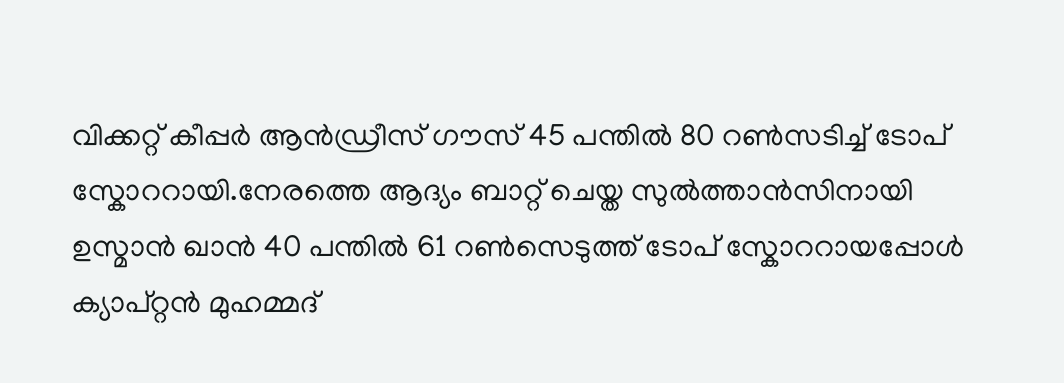വിക്കറ്റ് കീപ്പര്‍ ആൻഡ്രീസ് ഗൗസ് 45 പന്തില്‍ 80 റണ്‍സടിച്ച് ടോപ് സ്കോററായി.നേരത്തെ ആദ്യം ബാറ്റ് ചെയ്ത സുല്‍ത്താന്‍സിനായി ഉസ്മാന്‍ ഖാന്‍ 40 പന്തില്‍ 61 റണ്‍സെടുത്ത് ടോപ് സ്കോററായപ്പോള്‍ ക്യാപ്റ്റന്‍ മുഹമ്മദ്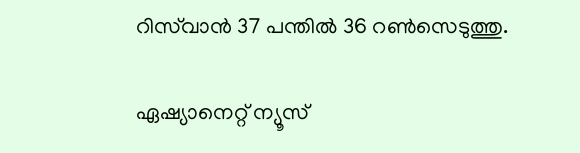റിസ്‌വാന്‍ 37 പന്തില്‍ 36 റണ്‍സെടുത്തു.

ഏഷ്യാനെറ്റ് ന്യൂസ്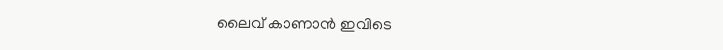ലൈവ് കാണാന്‍ ഇവിടെ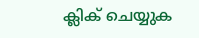ക്ലിക് ചെയ്യുക